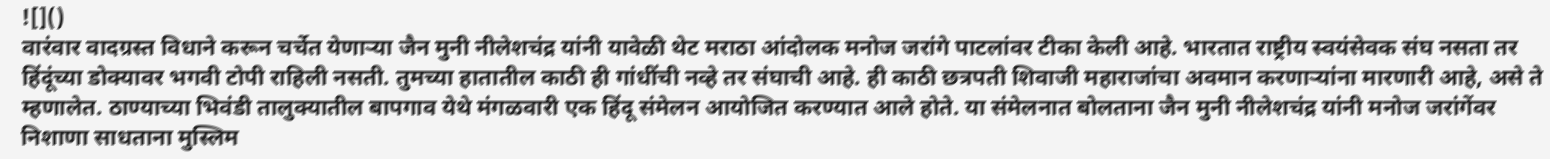![]()
वारंवार वादग्रस्त विधाने करून चर्चेत येणाऱ्या जैन मुनी नीलेशचंद्र यांनी यावेळी थेट मराठा आंदोलक मनोज जरांगे पाटलांवर टीका केली आहे. भारतात राष्ट्रीय स्वयंसेवक संघ नसता तर हिंदूंच्या डोक्यावर भगवी टोपी राहिली नसती. तुमच्या हातातील काठी ही गांधींची नव्हे तर संघाची आहे. ही काठी छत्रपती शिवाजी महाराजांचा अवमान करणाऱ्यांना मारणारी आहे, असे ते म्हणालेत. ठाण्याच्या भिवंडी तालुक्यातील बापगाव येथे मंगळवारी एक हिंदू संमेलन आयोजित करण्यात आले होते. या संमेलनात बोलताना जैन मुनी नीलेशचंद्र यांनी मनोज जरांगेंवर निशाणा साधताना मुस्लिम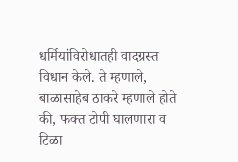धर्मियांविरोधातही वादग्रस्त विधान केले. ते म्हणाले, बाळासाहेब ठाकरे म्हणाले होते की, फक्त टोपी घालणारा व टिळा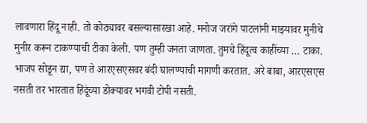लावणारा हिंदू नाही. तो कोठ्यावर बसल्यासारखा आहे. मनोज जरांगे पाटलांनी माझ्यावर मुनीचे मुनीर करून टाकण्याची टीका केली. पण तुम्ही जनता जाणता. तुमचे हिंदूत्व काहींच्या … टाका. भाजप सोडून द्या, पण ते आरएसएसवर बंदी घालण्याची मागणी करतात. अरे बाबा, आरएसएस नसती तर भारतात हिंदूंच्या डोक्यावर भगवी टोपी नसती.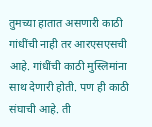तुमच्या हातात असणारी काठी गांधींची नाही तर आरएसएसची आहे. गांधींची काठी मुस्लिमांना साथ देणारी होती. पण ही काठी संघाची आहे. ती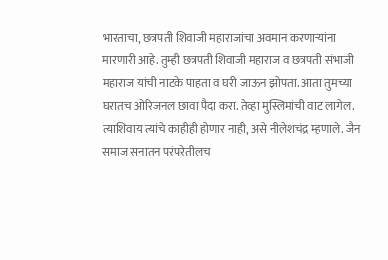भारताचा, छत्रपती शिवाजी महाराजांचा अवमान करणाऱ्यांना मारणारी आहे. तुम्ही छत्रपती शिवाजी महाराज व छत्रपती संभाजी महाराज यांची नाटके पाहता व घरी जाऊन झोपता. आता तुमच्या घरातच ओरिजनल छावा पैदा करा. तेव्हा मुस्लिमांची वाट लागेल. त्याशिवाय त्यांचे काहीही होणार नाही, असे नीलेशचंद्र म्हणाले. जैन समाज सनातन परंपरेतीलच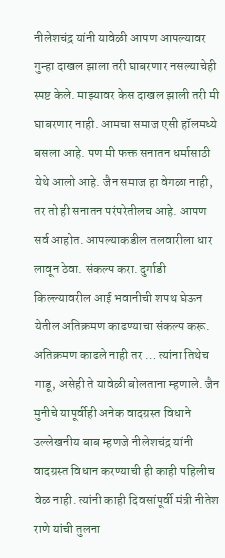नीलेशचंद्र यांनी यावेळी आपण आपल्यावर गुन्हा दाखल झाला तरी घाबरणार नसल्याचेही स्पष्ट केले. माझ्यावर केस दाखल झाली तरी मी घाबरणार नाही. आमचा समाज एसी हॉलमध्ये बसला आहे. पण मी फक्त सनातन धर्मासाठी येथे आलो आहे. जैन समाज हा वेगळा नाही, तर तो ही सनातन परंपरेतीलच आहे. आपण सर्व आहोत. आपल्याकडील तलवारीला धार लावून ठेवा. संकल्प करा. दुर्गाडी किल्ल्यावरील आई भवानीची शपथ घेऊन येतील अतिक्रमण काढण्याचा संकल्प करू. अतिक्रमण काढले नाही तर … त्यांना तिथेच गाडू, असेही ते यावेळी बोलताना म्हणाले. जैन मुनीचे यापूर्वीही अनेक वादग्रस्त विधाने उल्लेखनीय बाब म्हणजे नीलेशचंद्र यांनी वादग्रस्त विधान करण्याची ही काही पहिलीच वेळ नाही. त्यांनी काही दिवसांपूर्वी मंत्री नीतेश राणे यांची तुलना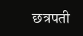छत्रपती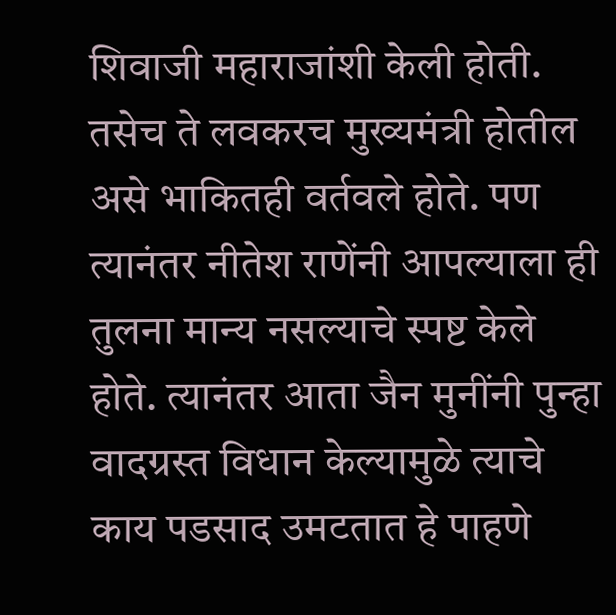शिवाजी महाराजांशी केली होती. तसेच ते लवकरच मुख्यमंत्री होतील असे भाकितही वर्तवले होते. पण त्यानंतर नीतेश राणेंनी आपल्याला ही तुलना मान्य नसल्याचे स्पष्ट केले होते. त्यानंतर आता जैन मुनींनी पुन्हा वादग्रस्त विधान केल्यामुळे त्याचे काय पडसाद उमटतात हे पाहणे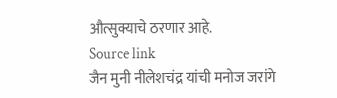औत्सुक्याचे ठरणार आहे.
Source link
जैन मुनी नीलेशचंद्र यांची मनोज जरांगे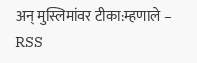अन् मुस्लिमांवर टीका:म्हणाले – RSS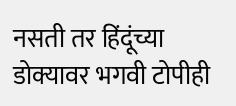नसती तर हिंदूंच्या डोक्यावर भगवी टोपीही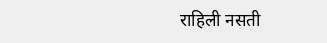राहिली नसती